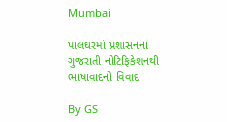Mumbai

પાલઘરમાં પ્રશાસનના ગુજરાતી નોટિફિકેશનથી ભાષાવાદનો વિવાદ

By GS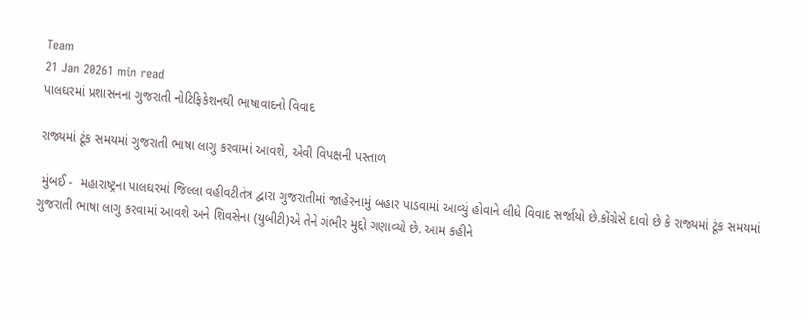Team
21 Jan 20261 min read
પાલઘરમાં પ્રશાસનના ગુજરાતી નોટિફિકેશનથી ભાષાવાદનો વિવાદ

રાજ્યમાં ટૂંક સમયમાં ગુજરાતી ભાષા લાગુ કરવામાં આવશે, એવી વિપક્ષની પસ્તાળ

 મુંબઈ -  મહારાષ્ટ્રના પાલઘરમાં જિલ્લા વહીવટીતંત્ર દ્વારા ગુજરાતીમાં જાહેરનામું બહાર પાડવામાં આવ્યું હોવાને લીધે વિવાદ સર્જાયો છે.કોંગ્રેસે દાવો છે કે રાજ્યમાં ટૂંક સમયમાં ગુજરાતી ભાષા લાગુ કરવામાં આવશે અને શિવસેના (યુબીટી)એ તેને ગંભીર મુદ્દો ગણાવ્યો છે. આમ કહીને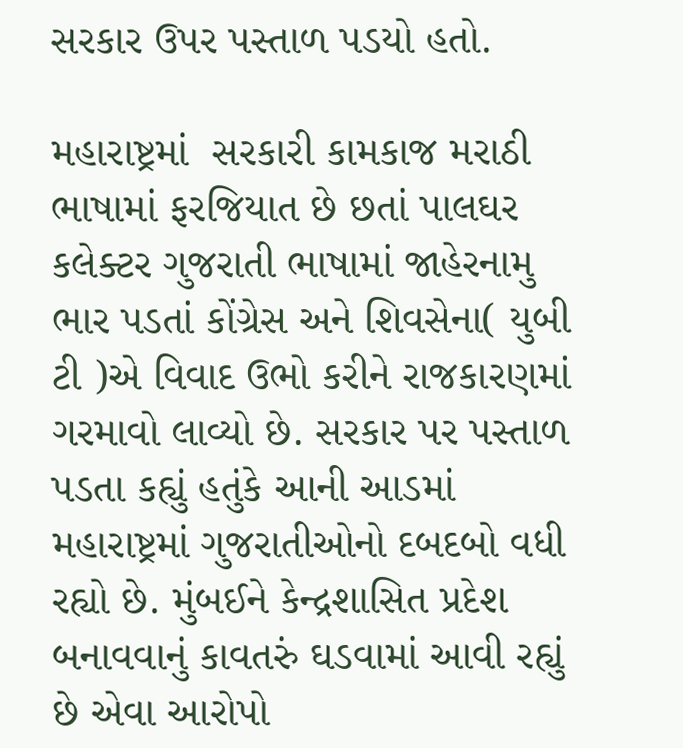સરકાર ઉપર પસ્તાળ પડયો હતો.

મહારાષ્ટ્રમાં  સરકારી કામકાજ મરાઠી ભાષામાં ફરજિયાત છે છતાં પાલઘર કલેક્ટર ગુજરાતી ભાષામાં જાહેરનામુ ભાર પડતાં કોંગ્રેસ અને શિવસેના( યુબી ટી )એ વિવાદ ઉભો કરીને રાજકારણમાં ગરમાવો લાવ્યો છે. સરકાર પર પસ્તાળ પડતા કહ્યું હતુંકે આની આડમાં મહારાષ્ટ્રમાં ગુજરાતીઓનો દબદબો વધી રહ્યો છે. મુંબઈને કેન્દ્રશાસિત પ્રદેશ બનાવવાનું કાવતરું ઘડવામાં આવી રહ્યું છે એવા આરોપો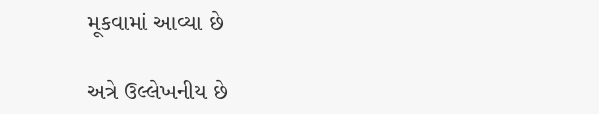મૂકવામાં આવ્યા છે

અત્રે ઉલ્લેખનીય છે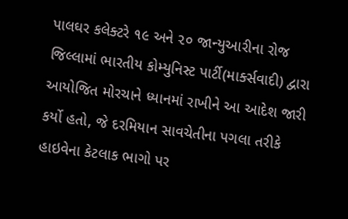પાલઘર કલેક્ટરે ૧૯ અને ૨૦ જાન્યુઆરીના રોજ જિલ્લામાં ભારતીય કોમ્યુનિસ્ટ પાર્ટી(માર્ક્સવાદી) દ્વારા આયોજિત મોરચાને ધ્યાનમાં રાખીને આ આદેશ જારી કર્યો હતો, જે દરમિયાન સાવચેતીના પગલા તરીકે હાઇવેના કેટલાક ભાગો પર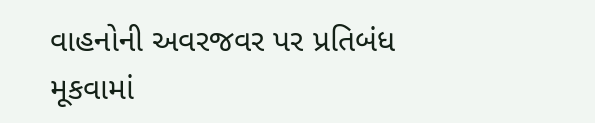વાહનોની અવરજવર પર પ્રતિબંધ મૂકવામાં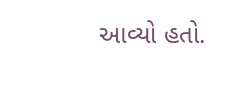આવ્યો હતો.